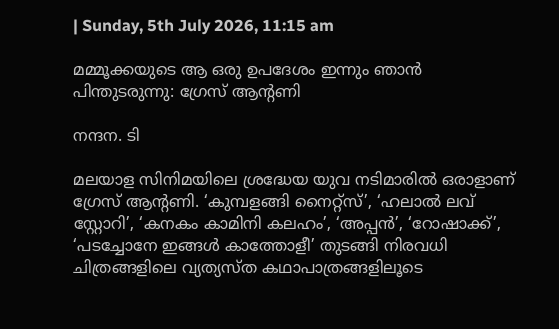| Sunday, 5th July 2026, 11:15 am

മമ്മൂക്കയുടെ ആ ഒരു ഉപദേശം ഇന്നും ഞാൻ പിന്തുടരുന്നു: ഗ്രേസ് ആന്റണി

നന്ദന. ടി

മലയാള സിനിമയിലെ ശ്രദ്ധേയ യുവ നടിമാരിൽ ഒരാളാണ് ഗ്രേസ് ആന്റണി. ‘കുമ്പളങ്ങി നൈറ്റ്സ്’, ‘ഹലാൽ ലവ് സ്റ്റോറി’, ‘കനകം കാമിനി കലഹം’, ‘അപ്പൻ’, ‘റോഷാക്ക്’, ‘പടച്ചോനേ ഇങ്ങൾ കാത്തോളീ’ തുടങ്ങി നിരവധി ചിത്രങ്ങളിലെ വ്യത്യസ്ത കഥാപാത്രങ്ങളിലൂടെ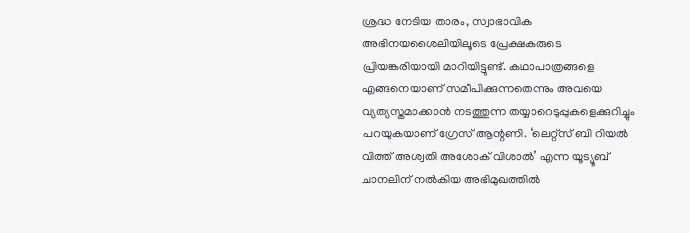ശ്രദ്ധ നേടിയ താരം, സ്വാഭാവിക അഭിനയശൈലിയിലൂടെ പ്രേക്ഷകരുടെ പ്രിയങ്കരിയായി മാറിയിട്ടുണ്ട്. കഥാപാത്രങ്ങളെ എങ്ങനെയാണ് സമീപിക്കുന്നതെന്നും അവയെ വ്യത്യസ്തമാക്കാൻ നടത്തുന്ന തയ്യാറെടുപ്പുകളെക്കുറിച്ചും പറയുകയാണ് ഗ്രേസ് ആന്റണി. ‘ലെറ്റ്സ് ബി റിയൽ വിത്ത് അശ്വതി അശോക് വിശാൽ’ എന്ന യൂട്യൂബ് ചാനലിന് നൽകിയ അഭിമുഖത്തിൽ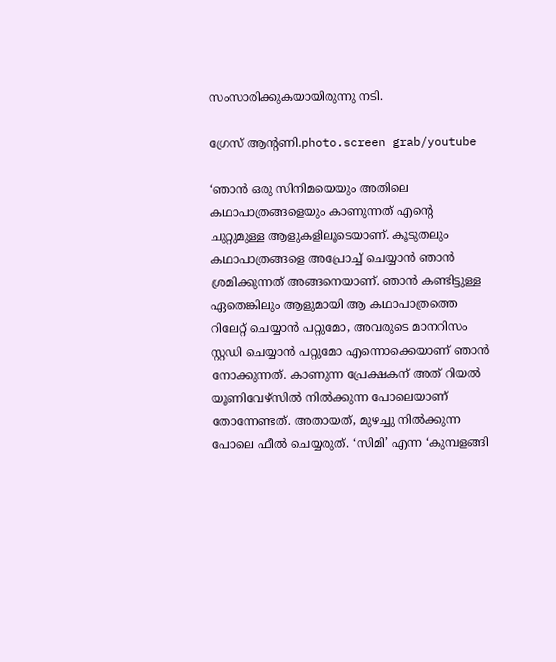സംസാരിക്കുകയായിരുന്നു നടി.

ഗ്രേസ് ആന്റണി.photo.screen grab/youtube

‘ഞാൻ ഒരു സിനിമയെയും അതിലെ കഥാപാത്രങ്ങളെയും കാണുന്നത് എന്റെ ചുറ്റുമുള്ള ആളുകളിലൂടെയാണ്. കൂടുതലും കഥാപാത്രങ്ങളെ അപ്രോച്ച് ചെയ്യാൻ ഞാൻ ശ്രമിക്കുന്നത് അങ്ങനെയാണ്. ഞാൻ കണ്ടിട്ടുള്ള ഏതെങ്കിലും ആളുമായി ആ കഥാപാത്രത്തെ റിലേറ്റ് ചെയ്യാൻ പറ്റുമോ, അവരുടെ മാനറിസം സ്റ്റഡി ചെയ്യാൻ പറ്റുമോ എന്നൊക്കെയാണ് ഞാൻ നോക്കുന്നത്. കാണുന്ന പ്രേക്ഷകന് അത് റിയൽ യൂണിവേഴ്സിൽ നിൽക്കുന്ന പോലെയാണ് തോന്നേണ്ടത്. അതായത്, മുഴച്ചു നിൽക്കുന്ന പോലെ ഫീൽ ചെയ്യരുത്. ‘സിമി’ എന്ന ‘കുമ്പളങ്ങി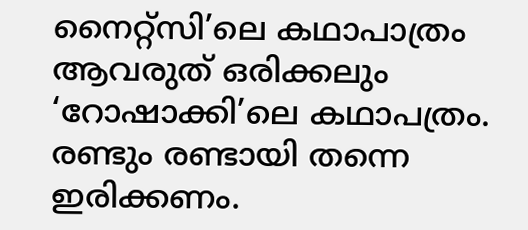നൈറ്റ്സി’ലെ കഥാപാത്രം ആവരുത് ഒരിക്കലും ‘റോഷാക്കി’ലെ കഥാപത്രം. രണ്ടും രണ്ടായി തന്നെ ഇരിക്കണം.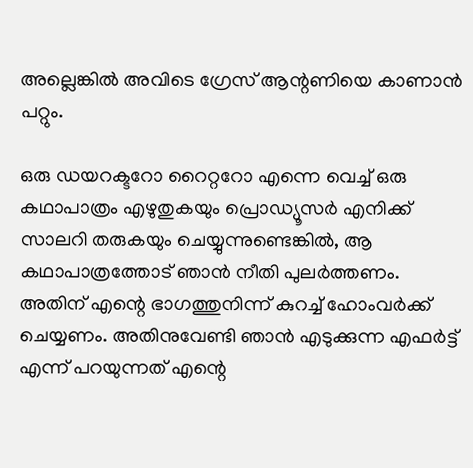അല്ലെങ്കിൽ അവിടെ ഗ്രേസ് ആന്റണിയെ കാണാൻ പറ്റും.

ഒരു ഡയറക്ടറോ റൈറ്ററോ എന്നെ വെച്ച് ഒരു കഥാപാത്രം എഴുതുകയും പ്രൊഡ്യൂസർ എനിക്ക് സാലറി തരുകയും ചെയ്യുന്നുണ്ടെങ്കിൽ, ആ കഥാപാത്രത്തോട് ഞാൻ നീതി പുലർത്തണം. അതിന് എന്റെ ഭാഗത്തുനിന്ന് കുറച്ച് ഹോംവർക്ക് ചെയ്യണം. അതിനുവേണ്ടി ഞാൻ എടുക്കുന്ന എഫർട്ട് എന്ന് പറയുന്നത് എന്റെ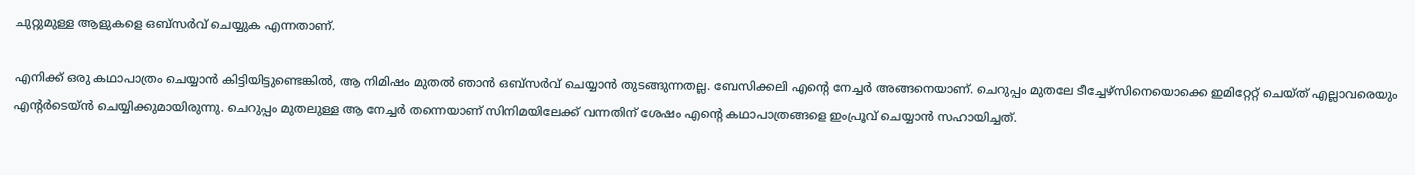ചുറ്റുമുള്ള ആളുകളെ ഒബ്സർവ് ചെയ്യുക എന്നതാണ്.

എനിക്ക് ഒരു കഥാപാത്രം ചെയ്യാൻ കിട്ടിയിട്ടുണ്ടെങ്കിൽ, ആ നിമിഷം മുതൽ ഞാൻ ഒബ്സർവ് ചെയ്യാൻ തുടങ്ങുന്നതല്ല. ബേസിക്കലി എന്റെ നേച്ചർ അങ്ങനെയാണ്. ചെറുപ്പം മുതലേ ടീച്ചേഴ്സിനെയൊക്കെ ഇമിറ്റേറ്റ് ചെയ്ത് എല്ലാവരെയും എന്റർടെയ്ൻ ചെയ്യിക്കുമായിരുന്നു. ചെറുപ്പം മുതലുള്ള ആ നേച്ചർ തന്നെയാണ് സിനിമയിലേക്ക് വന്നതിന് ശേഷം എന്റെ കഥാപാത്രങ്ങളെ ഇംപ്രൂവ് ചെയ്യാൻ സഹായിച്ചത്.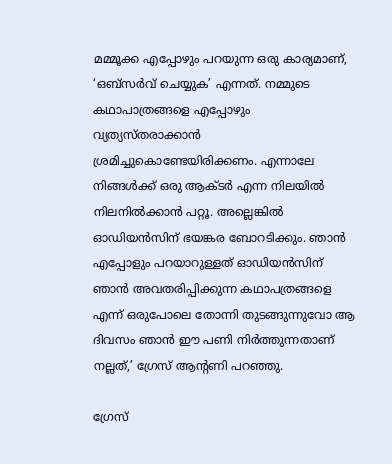മമ്മൂക്ക എപ്പോഴും പറയുന്ന ഒരു കാര്യമാണ്, ‘ഒബ്സർവ് ചെയ്യുക’ എന്നത്. നമ്മുടെ കഥാപാത്രങ്ങളെ എപ്പോഴും വ്യത്യസ്തരാക്കാൻ ശ്രമിച്ചുകൊണ്ടേയിരിക്കണം. എന്നാലേ നിങ്ങൾക്ക് ഒരു ആക്ടർ എന്ന നിലയിൽ നിലനിൽക്കാൻ പറ്റൂ. അല്ലെങ്കിൽ ഓഡിയൻസിന് ഭയങ്കര ബോറടിക്കും. ഞാൻ എപ്പോളും പറയാറുള്ളത് ഓഡിയൻസിന് ഞാൻ അവതരിപ്പിക്കുന്ന കഥാപത്രങ്ങളെ എന്ന് ഒരുപോലെ തോന്നി തുടങ്ങുന്നുവോ ആ ദിവസം ഞാൻ ഈ പണി നിർത്തുന്നതാണ് നല്ലത്,’ ഗ്രേസ് ആന്റണി പറഞ്ഞു.

ഗ്രേസ്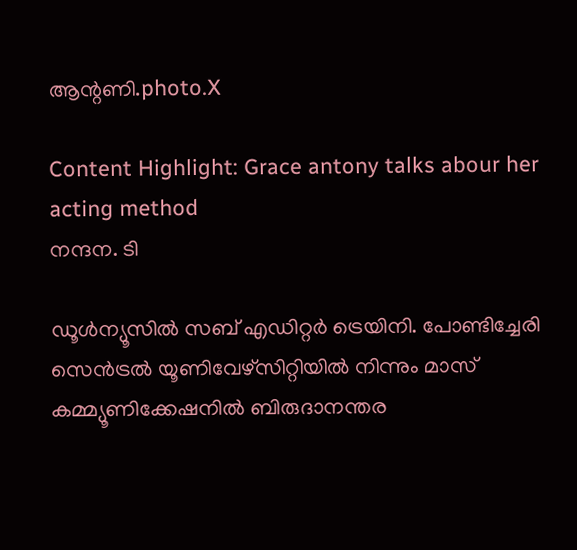ആന്റണി.photo.X

Content Highlight: Grace antony talks abour her acting method
നന്ദന. ടി

ഡൂള്‍ന്യൂസില്‍ സബ് എഡിറ്റര്‍ ട്രെയിനി. പോണ്ടിച്ചേരി സെന്‍ട്രല്‍ യൂണിവേഴ്‌സിറ്റിയില്‍ നിന്നും മാസ് കമ്മ്യൂണിക്കേഷനില്‍ ബിരുദാനന്തര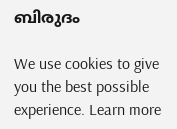ബിരുദം

We use cookies to give you the best possible experience. Learn more